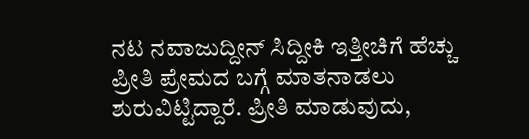ನಟ ನವಾಜುದ್ದೀನ್ ಸಿದ್ದೀಕಿ ಇತ್ತೀಚಿಗೆ ಹೆಚ್ಚು ಪ್ರೀತಿ ಪ್ರೇಮದ ಬಗ್ಗೆ ಮಾತನಾಡಲು ಶುರುವಿಟ್ಟಿದ್ದಾರೆ. ಪ್ರೀತಿ ಮಾಡುವುದು,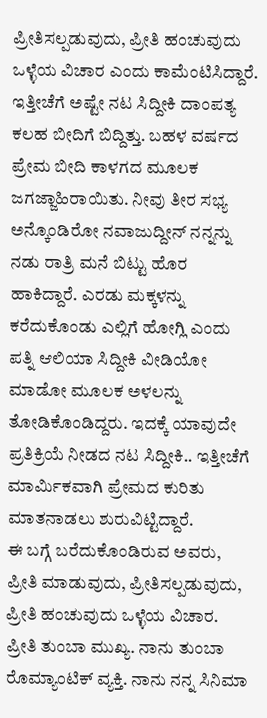ಪ್ರೀತಿಸಲ್ಪಡುವುದು, ಪ್ರೀತಿ ಹಂಚುವುದು ಒಳ್ಳೆಯ ವಿಚಾರ ಎಂದು ಕಾಮೆಂಟಿಸಿದ್ದಾರೆ.
ಇತ್ತೀಚೆಗೆ ಅಷ್ಟೇ ನಟ ಸಿದ್ದೀಕಿ ದಾಂಪತ್ಯ ಕಲಹ ಬೀದಿಗೆ ಬಿದ್ದಿತ್ತು. ಬಹಳ ವರ್ಷದ ಪ್ರೇಮ ಬೀದಿ ಕಾಳಗದ ಮೂಲಕ ಜಗಜ್ಜಾಹಿರಾಯಿತು. ನೀವು ತೀರ ಸಭ್ಯ ಅನ್ಕೊಂಡಿರೋ ನವಾಜುದ್ದೀನ್ ನನ್ನನ್ನು ನಡು ರಾತ್ರಿ ಮನೆ ಬಿಟ್ಟು ಹೊರ ಹಾಕಿದ್ದಾರೆ. ಎರಡು ಮಕ್ಕಳನ್ನು ಕರೆದುಕೊಂಡು ಎಲ್ಲಿಗೆ ಹೋಗ್ಲಿ ಎಂದು ಪತ್ನಿ ಆಲಿಯಾ ಸಿದ್ದೀಕಿ ವೀಡಿಯೋ ಮಾಡೋ ಮೂಲಕ ಅಳಲನ್ನು ತೋಡಿಕೊಂಡಿದ್ದರು. ಇದಕ್ಕೆ ಯಾವುದೇ ಪ್ರತಿಕ್ರಿಯೆ ನೀಡದ ನಟ ಸಿದ್ದೀಕಿ.. ಇತ್ತೀಚೆಗೆ ಮಾರ್ಮಿಕವಾಗಿ ಪ್ರೇಮದ ಕುರಿತು ಮಾತನಾಡಲು ಶುರುವಿಟ್ಟಿದ್ದಾರೆ.
ಈ ಬಗ್ಗೆ ಬರೆದುಕೊಂಡಿರುವ ಅವರು, ಪ್ರೀತಿ ಮಾಡುವುದು, ಪ್ರೀತಿಸಲ್ಪಡುವುದು, ಪ್ರೀತಿ ಹಂಚುವುದು ಒಳ್ಳೆಯ ವಿಚಾರ. ಪ್ರೀತಿ ತುಂಬಾ ಮುಖ್ಯ. ನಾನು ತುಂಬಾ ರೊಮ್ಯಾಂಟಿಕ್ ವ್ಯಕ್ತಿ. ನಾನು ನನ್ನ ಸಿನಿಮಾ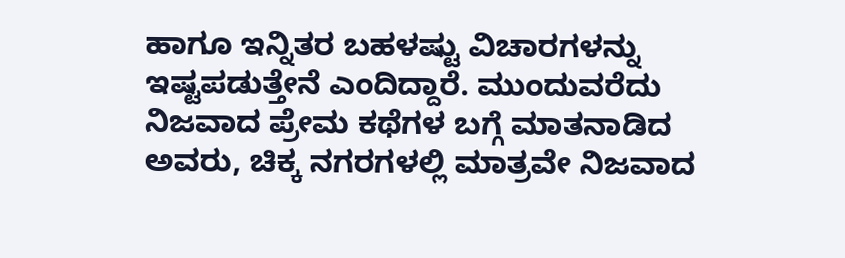ಹಾಗೂ ಇನ್ನಿತರ ಬಹಳಷ್ಟು ವಿಚಾರಗಳನ್ನು ಇಷ್ಟಪಡುತ್ತೇನೆ ಎಂದಿದ್ದಾರೆ. ಮುಂದುವರೆದು ನಿಜವಾದ ಪ್ರೇಮ ಕಥೆಗಳ ಬಗ್ಗೆ ಮಾತನಾಡಿದ ಅವರು, ಚಿಕ್ಕ ನಗರಗಳಲ್ಲಿ ಮಾತ್ರವೇ ನಿಜವಾದ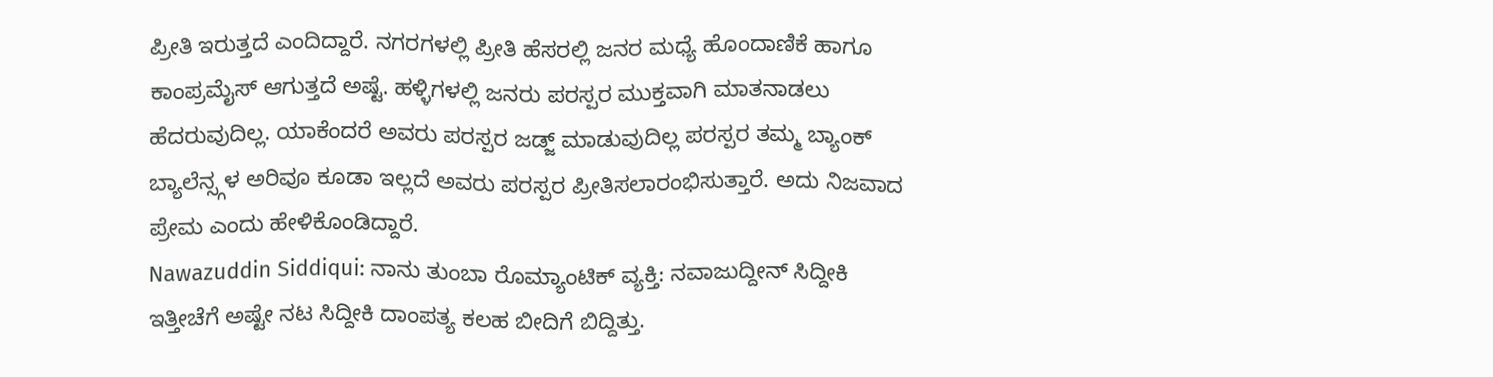ಪ್ರೀತಿ ಇರುತ್ತದೆ ಎಂದಿದ್ದಾರೆ. ನಗರಗಳಲ್ಲಿ ಪ್ರೀತಿ ಹೆಸರಲ್ಲಿ ಜನರ ಮಧ್ಯೆ ಹೊಂದಾಣಿಕೆ ಹಾಗೂ ಕಾಂಪ್ರಮೈಸ್ ಆಗುತ್ತದೆ ಅಷ್ಟೆ. ಹಳ್ಳಿಗಳಲ್ಲಿ ಜನರು ಪರಸ್ಪರ ಮುಕ್ತವಾಗಿ ಮಾತನಾಡಲು ಹೆದರುವುದಿಲ್ಲ. ಯಾಕೆಂದರೆ ಅವರು ಪರಸ್ಪರ ಜಡ್ಜ್ ಮಾಡುವುದಿಲ್ಲ ಪರಸ್ಪರ ತಮ್ಮ ಬ್ಯಾಂಕ್ ಬ್ಯಾಲೆನ್ಸ್ಗಳ ಅರಿವೂ ಕೂಡಾ ಇಲ್ಲದೆ ಅವರು ಪರಸ್ಪರ ಪ್ರೀತಿಸಲಾರಂಭಿಸುತ್ತಾರೆ. ಅದು ನಿಜವಾದ ಪ್ರೇಮ ಎಂದು ಹೇಳಿಕೊಂಡಿದ್ದಾರೆ.
Nawazuddin Siddiqui: ನಾನು ತುಂಬಾ ರೊಮ್ಯಾಂಟಿಕ್ ವ್ಯಕ್ತಿ: ನವಾಜುದ್ದೀನ್ ಸಿದ್ದೀಕಿ
ಇತ್ತೀಚೆಗೆ ಅಷ್ಟೇ ನಟ ಸಿದ್ದೀಕಿ ದಾಂಪತ್ಯ ಕಲಹ ಬೀದಿಗೆ ಬಿದ್ದಿತ್ತು.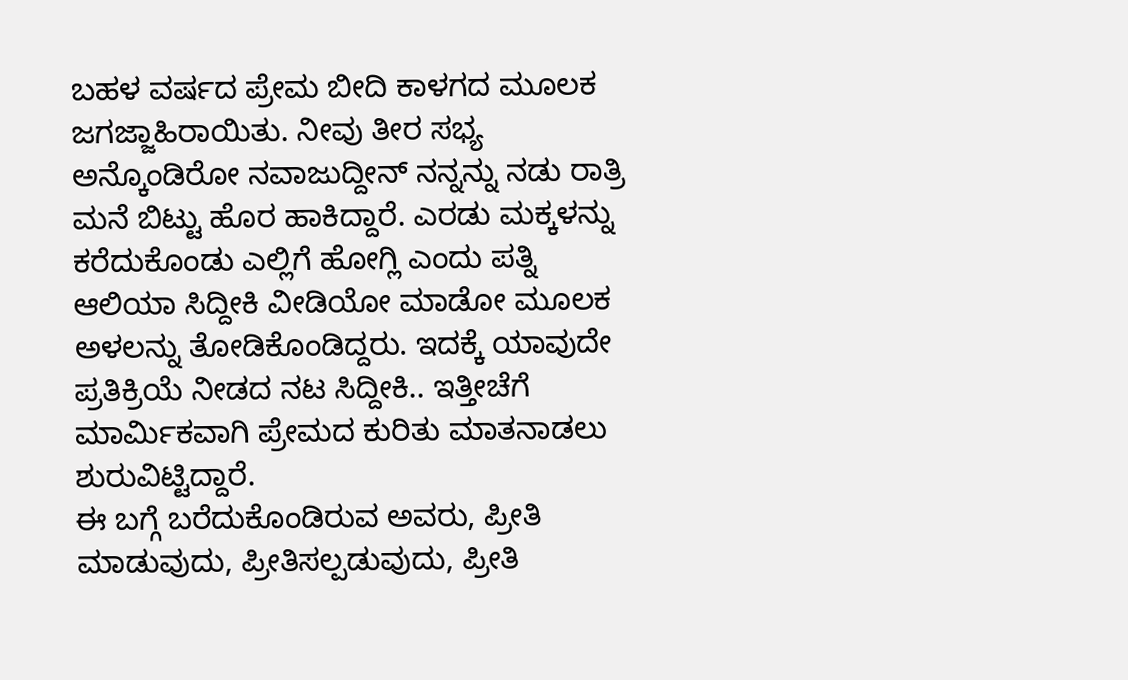ಬಹಳ ವರ್ಷದ ಪ್ರೇಮ ಬೀದಿ ಕಾಳಗದ ಮೂಲಕ ಜಗಜ್ಜಾಹಿರಾಯಿತು. ನೀವು ತೀರ ಸಭ್ಯ ಅನ್ಕೊಂಡಿರೋ ನವಾಜುದ್ದೀನ್ ನನ್ನನ್ನು ನಡು ರಾತ್ರಿ ಮನೆ ಬಿಟ್ಟು ಹೊರ ಹಾಕಿದ್ದಾರೆ. ಎರಡು ಮಕ್ಕಳನ್ನು ಕರೆದುಕೊಂಡು ಎಲ್ಲಿಗೆ ಹೋಗ್ಲಿ ಎಂದು ಪತ್ನಿ ಆಲಿಯಾ ಸಿದ್ದೀಕಿ ವೀಡಿಯೋ ಮಾಡೋ ಮೂಲಕ ಅಳಲನ್ನು ತೋಡಿಕೊಂಡಿದ್ದರು. ಇದಕ್ಕೆ ಯಾವುದೇ ಪ್ರತಿಕ್ರಿಯೆ ನೀಡದ ನಟ ಸಿದ್ದೀಕಿ.. ಇತ್ತೀಚೆಗೆ ಮಾರ್ಮಿಕವಾಗಿ ಪ್ರೇಮದ ಕುರಿತು ಮಾತನಾಡಲು ಶುರುವಿಟ್ಟಿದ್ದಾರೆ.
ಈ ಬಗ್ಗೆ ಬರೆದುಕೊಂಡಿರುವ ಅವರು, ಪ್ರೀತಿ ಮಾಡುವುದು, ಪ್ರೀತಿಸಲ್ಪಡುವುದು, ಪ್ರೀತಿ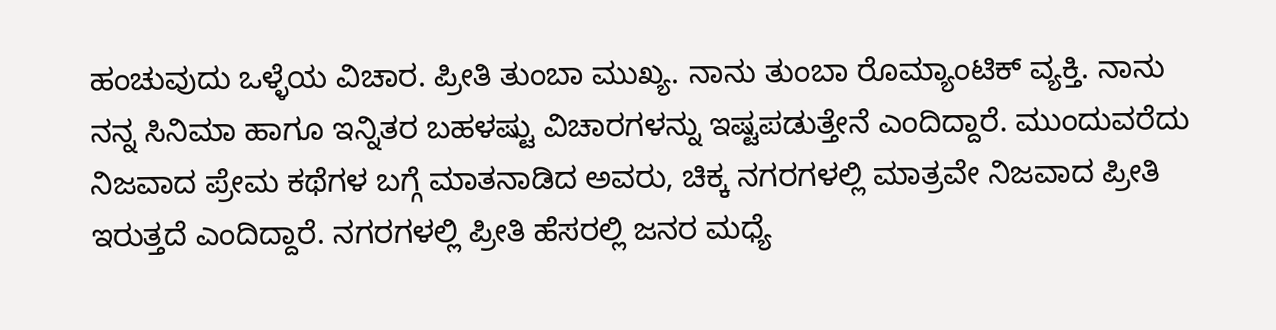ಹಂಚುವುದು ಒಳ್ಳೆಯ ವಿಚಾರ. ಪ್ರೀತಿ ತುಂಬಾ ಮುಖ್ಯ. ನಾನು ತುಂಬಾ ರೊಮ್ಯಾಂಟಿಕ್ ವ್ಯಕ್ತಿ. ನಾನು ನನ್ನ ಸಿನಿಮಾ ಹಾಗೂ ಇನ್ನಿತರ ಬಹಳಷ್ಟು ವಿಚಾರಗಳನ್ನು ಇಷ್ಟಪಡುತ್ತೇನೆ ಎಂದಿದ್ದಾರೆ. ಮುಂದುವರೆದು ನಿಜವಾದ ಪ್ರೇಮ ಕಥೆಗಳ ಬಗ್ಗೆ ಮಾತನಾಡಿದ ಅವರು, ಚಿಕ್ಕ ನಗರಗಳಲ್ಲಿ ಮಾತ್ರವೇ ನಿಜವಾದ ಪ್ರೀತಿ ಇರುತ್ತದೆ ಎಂದಿದ್ದಾರೆ. ನಗರಗಳಲ್ಲಿ ಪ್ರೀತಿ ಹೆಸರಲ್ಲಿ ಜನರ ಮಧ್ಯೆ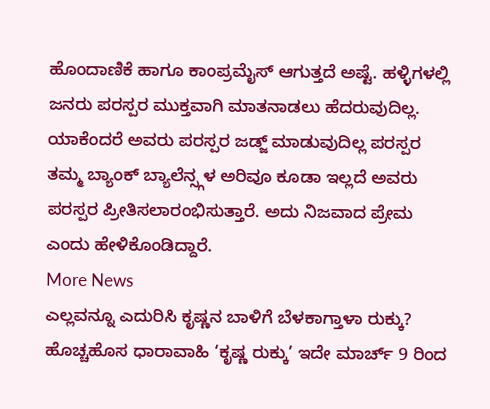ಹೊಂದಾಣಿಕೆ ಹಾಗೂ ಕಾಂಪ್ರಮೈಸ್ ಆಗುತ್ತದೆ ಅಷ್ಟೆ. ಹಳ್ಳಿಗಳಲ್ಲಿ ಜನರು ಪರಸ್ಪರ ಮುಕ್ತವಾಗಿ ಮಾತನಾಡಲು ಹೆದರುವುದಿಲ್ಲ. ಯಾಕೆಂದರೆ ಅವರು ಪರಸ್ಪರ ಜಡ್ಜ್ ಮಾಡುವುದಿಲ್ಲ ಪರಸ್ಪರ ತಮ್ಮ ಬ್ಯಾಂಕ್ ಬ್ಯಾಲೆನ್ಸ್ಗಳ ಅರಿವೂ ಕೂಡಾ ಇಲ್ಲದೆ ಅವರು ಪರಸ್ಪರ ಪ್ರೀತಿಸಲಾರಂಭಿಸುತ್ತಾರೆ. ಅದು ನಿಜವಾದ ಪ್ರೇಮ ಎಂದು ಹೇಳಿಕೊಂಡಿದ್ದಾರೆ.
More News
ಎಲ್ಲವನ್ನೂ ಎದುರಿಸಿ ಕೃಷ್ಣನ ಬಾಳಿಗೆ ಬೆಳಕಾಗ್ತಾಳಾ ರುಕ್ಕು? ಹೊಚ್ಚಹೊಸ ಧಾರಾವಾಹಿ ‘ಕೃಷ್ಣ ರುಕ್ಕು’ ಇದೇ ಮಾರ್ಚ್ 9 ರಿಂದ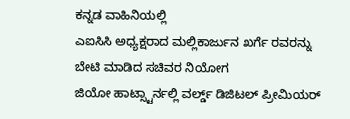ಕನ್ನಡ ವಾಹಿನಿಯಲ್ಲಿ
ಎಐಸಿಸಿ ಅಧ್ಯಕ್ಷರಾದ ಮಲ್ಲಿಕಾರ್ಜುನ ಖರ್ಗೆ ರವರನ್ನು ಬೇಟಿ ಮಾಡಿದ ಸಚಿವರ ನಿಯೋಗ
ಜಿಯೋ ಹಾಟ್ಸ್ಟಾರ್ನಲ್ಲಿ ವರ್ಲ್ಡ್ ಡಿಜಿಟಲ್ ಪ್ರೀಮಿಯರ್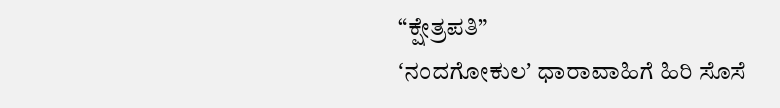“ಕ್ಷೇತ್ರಪತಿ”
ʻನಂದಗೋಕುಲʼ ಧಾರಾವಾಹಿಗೆ ಹಿರಿ ಸೊಸೆ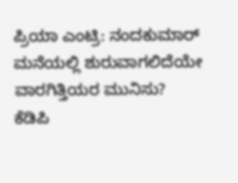ಪ್ರಿಯಾ ಎಂಟ್ರಿ: ನಂದಕುಮಾರ್ ಮನೆಯಲ್ಲಿ ಶುರುವಾಗಲಿದೆಯೇ ವಾರಗಿತ್ತಿಯರ ಮುನಿಸು?
ಕೆಡಿಪಿ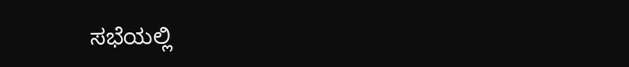ಸಭೆಯಲ್ಲಿ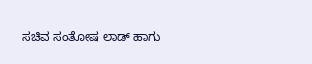ಸಚಿವ ಸಂತೋಷ ಲಾಡ್ ಹಾಗು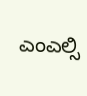ಎಂಎಲ್ಸಿ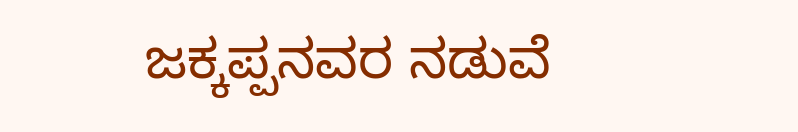ಜಕ್ಕಪ್ಪನವರ ನಡುವೆ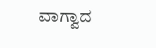ವಾಗ್ವಾದ